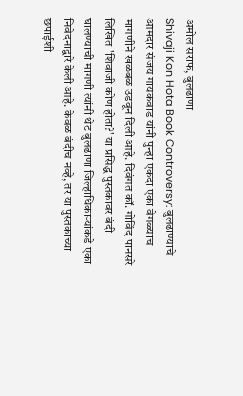अमोल सराफ, बुलढाणा
Shivaji Kon Hota Book Controversy: बुलढाण्याचे आमदार संजय गायकवाड यांनी पुन्हा एकदा एका वेगळ्याच मागणीने खळबळ उडवून दिली आहे. दिवंगत कॉ. गोविंद पानसरे लिखित 'शिवाजी कोण होता?' या प्रसिद्ध पुस्तकावर बंदी घालण्याची मागणी त्यांनी थेट बुलढाणा जिल्हाधिकाऱ्यांकडे एका निवेदनाद्वारे केली आहे. केवळ बंदीच नव्हे, तर या पुस्तकाच्या छपाईशी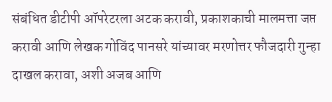संबंधित डीटीपी ऑपरेटरला अटक करावी, प्रकाशकाची मालमत्ता जप्त करावी आणि लेखक गोविंद पानसरे यांच्यावर मरणोत्तर फौजदारी गुन्हा दाखल करावा, अशी अजब आणि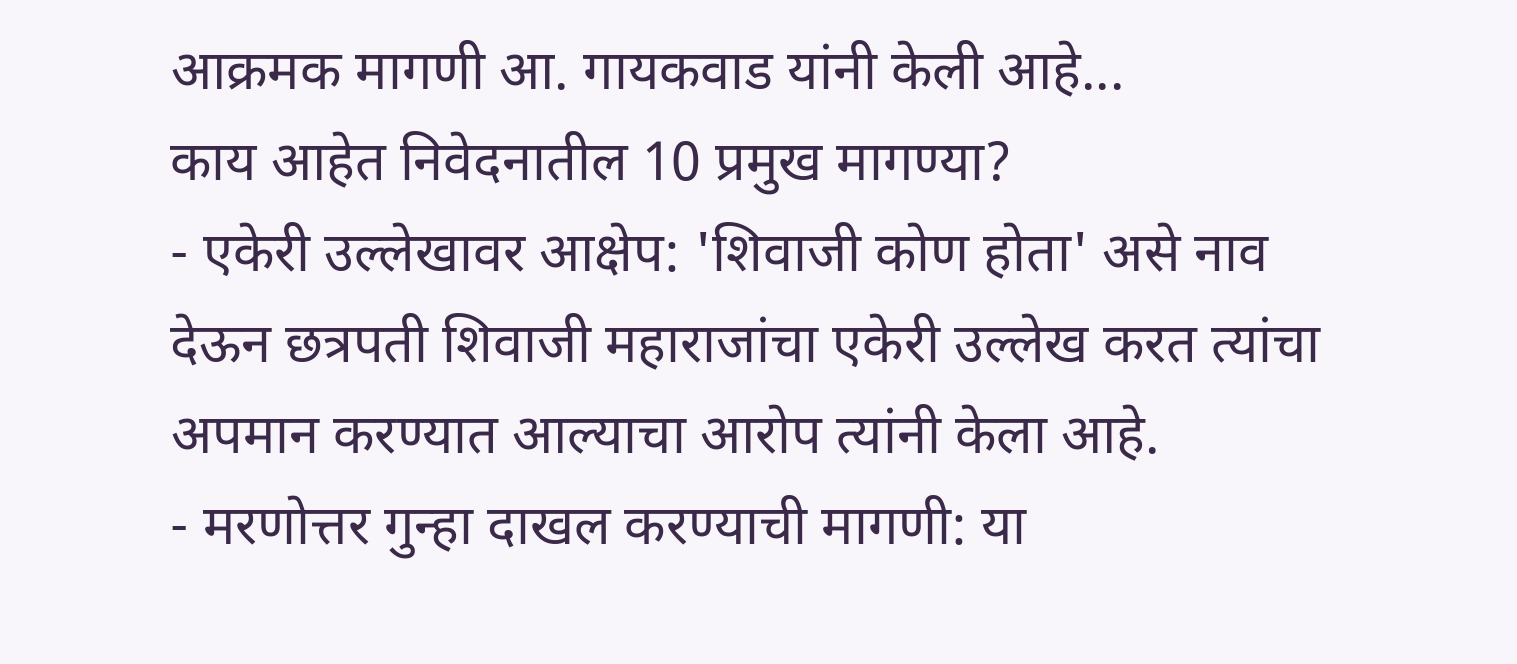आक्रमक मागणी आ. गायकवाड यांनी केली आहे...
काय आहेत निवेदनातील 10 प्रमुख मागण्या?
- एकेरी उल्लेखावर आक्षेप: 'शिवाजी कोण होता' असे नाव देऊन छत्रपती शिवाजी महाराजांचा एकेरी उल्लेख करत त्यांचा अपमान करण्यात आल्याचा आरोप त्यांनी केला आहे.
- मरणोत्तर गुन्हा दाखल करण्याची मागणी: या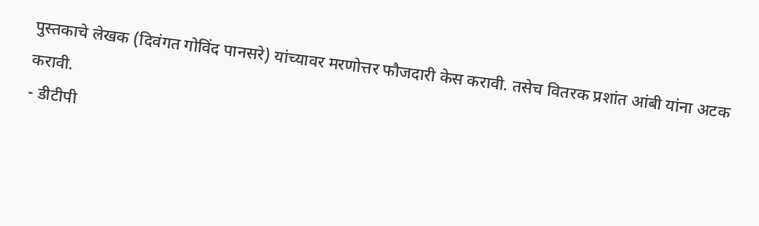पुस्तकाचे लेखक (दिवंगत गोविंद पानसरे) यांच्यावर मरणोत्तर फौजदारी केस करावी. तसेच वितरक प्रशांत आंबी यांना अटक करावी.
- डीटीपी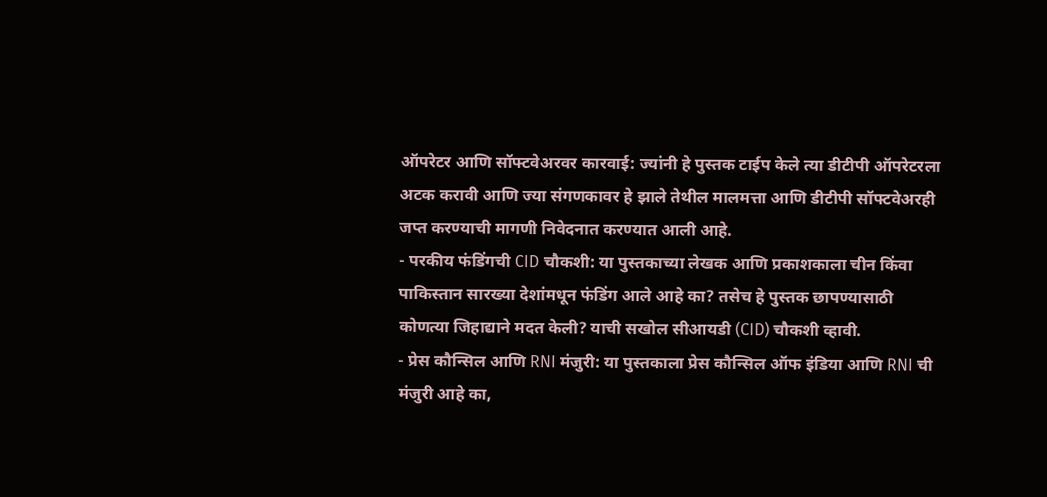ऑपरेटर आणि सॉफ्टवेअरवर कारवाई: ज्यांनी हे पुस्तक टाईप केले त्या डीटीपी ऑपरेटरला अटक करावी आणि ज्या संगणकावर हे झाले तेथील मालमत्ता आणि डीटीपी सॉफ्टवेअरही जप्त करण्याची मागणी निवेदनात करण्यात आली आहे.
- परकीय फंडिंगची CID चौकशी: या पुस्तकाच्या लेखक आणि प्रकाशकाला चीन किंवा पाकिस्तान सारख्या देशांमधून फंडिंग आले आहे का? तसेच हे पुस्तक छापण्यासाठी कोणत्या जिहाद्याने मदत केली? याची सखोल सीआयडी (CID) चौकशी व्हावी.
- प्रेस कौन्सिल आणि RNI मंजुरी: या पुस्तकाला प्रेस कौन्सिल ऑफ इंडिया आणि RNI ची मंजुरी आहे का,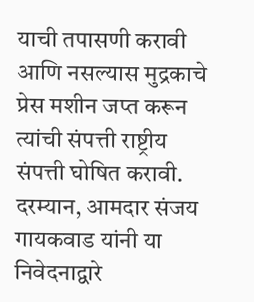याची तपासणी करावी आणि नसल्यास मुद्रकाचे प्रेस मशीन जप्त करून त्यांची संपत्ती राष्ट्रीय संपत्ती घोषित करावी.
दरम्यान, आमदार संजय गायकवाड यांनी या निवेदनाद्वारे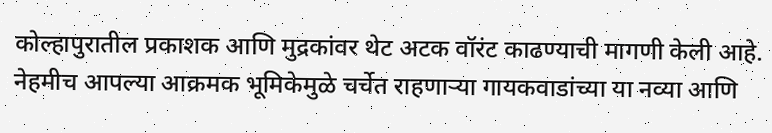कोल्हापुरातील प्रकाशक आणि मुद्रकांवर थेट अटक वॉरंट काढण्याची मागणी केली आहे. नेहमीच आपल्या आक्रमक भूमिकेमुळे चर्चेत राहणाऱ्या गायकवाडांच्या या नव्या आणि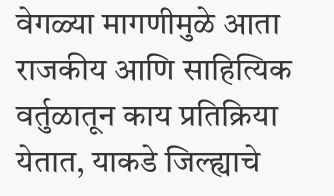वेगळ्या मागणीमुळे आता राजकीय आणि साहित्यिक वर्तुळातून काय प्रतिक्रिया येतात, याकडे जिल्ह्याचे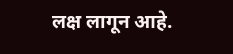लक्ष लागून आहे.